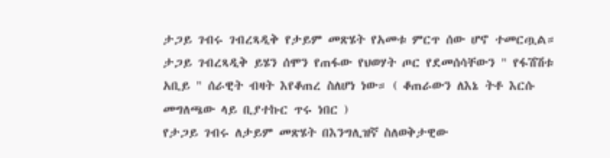ታጋይ ገብሩ ገብረጻዲቅ የታይም መጽሄት የአመቱ ምርጥ ሰው ሆኖ ተመርጧል። ታጋይ ገብረጻዲቅ ይሄን ሰሞን የጠፋው የህወሃት ጦር የደመሰሳቸውን " የፋሽሽቱ አቢይ " ሰራዊት ብዛት እየቆጠረ ስለሆነ ነው። ( ቆጠራውን ለእኔ ትቶ እርሱ መግለጫው ላይ ቢያተኩር ጥሩ ነበር )
የታጋይ ገብሩ ለታይም መጽሄት በእንግሊዝኛ ስለወቅታዊው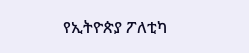የኢትዮጵያ ፖለቲካ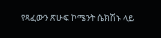የጻፈውን ጽሁፍ ኮሜንት ሴክሽኑ ላይ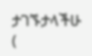ታገኙታላችሁ (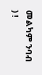መልካም ንባብ ) !